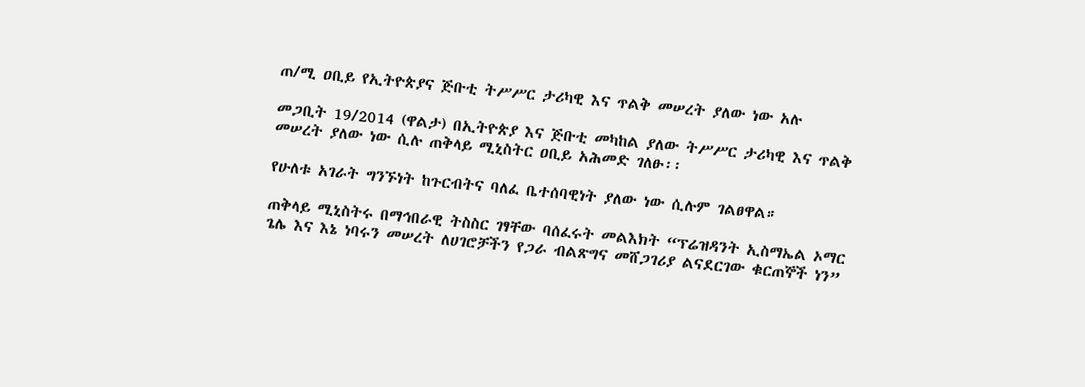ጠ/ሚ ዐቢይ የኢትዮጵያና ጅቡቲ ትሥሥር ታሪካዊ እና ጥልቅ መሠረት ያለው ነው አሉ

መጋቢት 19/2014 (ዋልታ) በኢትዮጵያ እና ጅቡቲ መካከል ያለው ትሥሥር ታሪካዊ እና ጥልቅ መሠረት ያለው ነው ሲሉ ጠቅላይ ሚኒስትር ዐቢይ አሕመድ ገለፁ፡፡

የሁለቱ አገራት ግንኙነት ከጉርብትና ባለፈ ቤተሰባዊነት ያለው ነው ሲሉም ገልፀዋል።

ጠቅላይ ሚኒስትሩ በማኅበራዊ ትስስር ገፃቸው ባሰፈሩት መልእክት “ፕሬዝዳንት ኢስማኤል ኦማር ጌሌ እና እኔ ነባሩን መሠረት ለሀገሮቻችን የጋራ ብልጽግና መሸጋገሪያ ልናደርገው ቁርጠኞች ነን”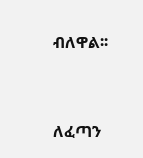ብለዋል፡፡



ለፈጣን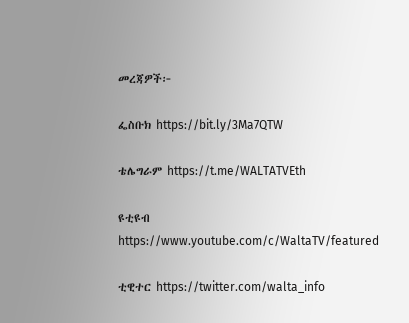መረጃዎች፦

ፌስቡክ https://bit.ly/3Ma7QTW

ቴሌግራም https://t.me/WALTATVEth

ዩቲዩብ https://www.youtube.com/c/WaltaTV/featured

ቲዊተር https://twitter.com/walta_info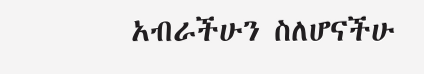አብራችሁን ስለሆናችሁ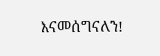እናመሰግናለን!